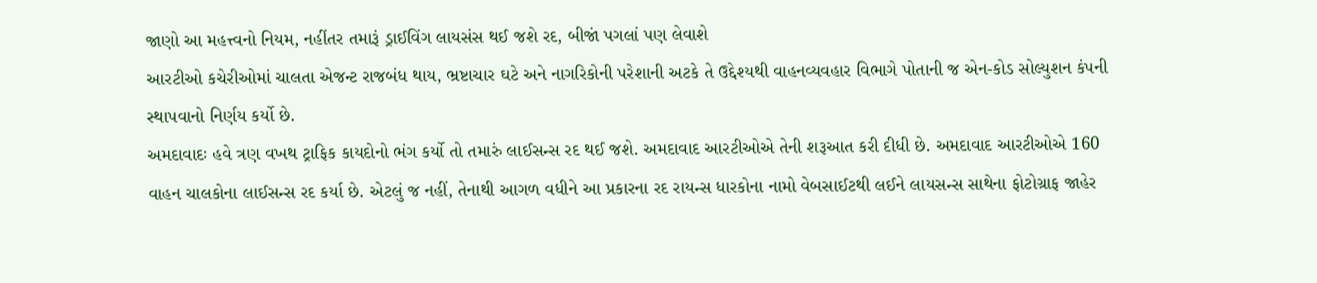જાણો આ મહત્ત્વનો નિયમ, નહીંતર તમારૂં ડ્રાઈવિંગ લાયસંસ થઈ જશે રદ, બીજાં પગલાં પણ લેવાશે
આરટીઓ કચેરીઓમાં ચાલતા એજન્ટ રાજબંધ થાય, ભ્રષ્ટાચાર ઘટે અને નાગરિકોની પરેશાની અટકે તે ઉદ્દેશ્યથી વાહનવ્યવહાર વિભાગે પોતાની જ એન-કોડ સોલ્યુશન કંપની સ્થાપવાનો નિર્ણય કર્યો છે.
અમદાવાદઃ હવે ત્રણ વખથ ટ્રાફિક કાયદોનો ભંગ કર્યો તો તમારું લાઈસન્સ રદ થઈ જશે. અમદાવાદ આરટીઓએ તેની શરૂઆત કરી દીધી છે. અમદાવાદ આરટીઓએ 160 વાહન ચાલકોના લાઈસન્સ રદ કર્યા છે. એટલું જ નહીં, તેનાથી આગળ વધીને આ પ્રકારના રદ રાયન્સ ધારકોના નામો વેબસાઈટથી લઈને લાયસન્સ સાથેના ફોટોગ્રાફ જાહેર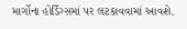માર્ગોના હોર્ડિંગ્સમાં પર લટકાવવામાં આવશે.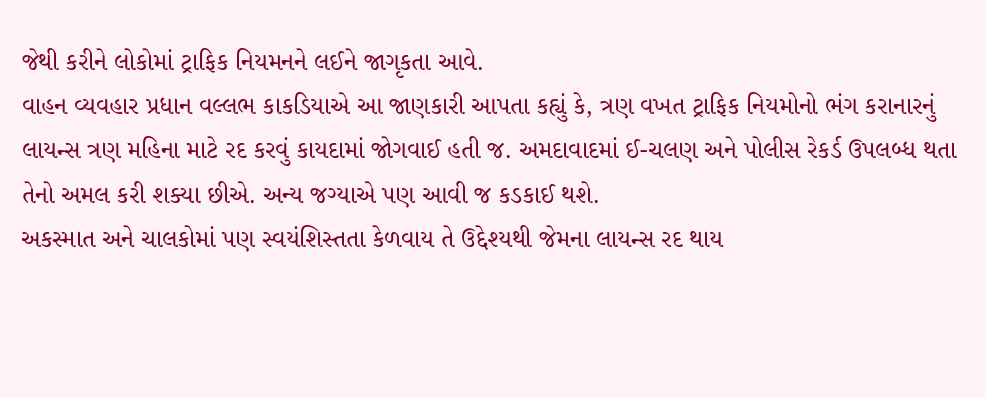જેથી કરીને લોકોમાં ટ્રાફિક નિયમનને લઈને જાગૃકતા આવે.
વાહન વ્યવહાર પ્રધાન વલ્લભ કાકડિયાએ આ જાણકારી આપતા કહ્યું કે, ત્રણ વખત ટ્રાફિક નિયમોનો ભંગ કરાનારનું લાયન્સ ત્રણ મહિના માટે રદ કરવું કાયદામાં જોગવાઈ હતી જ. અમદાવાદમાં ઈ-ચલણ અને પોલીસ રેકર્ડ ઉપલબ્ધ થતા તેનો અમલ કરી શક્યા છીએ. અન્ય જગ્યાએ પણ આવી જ કડકાઈ થશે.
અકસ્માત અને ચાલકોમાં પણ સ્વયંશિસ્તતા કેળવાય તે ઉદ્દેશ્યથી જેમના લાયન્સ રદ થાય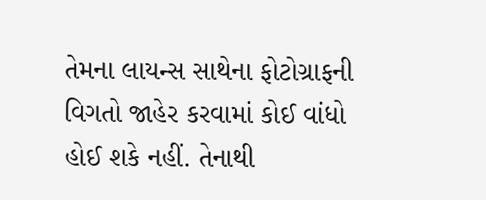તેમના લાયન્સ સાથેના ફોટોગ્રાફની વિગતો જાહેર કરવામાં કોઈ વાંધો હોઈ શકે નહીં. તેનાથી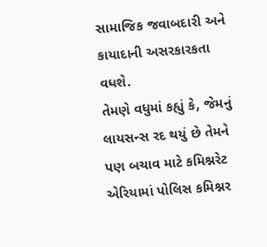સામાજિક જવાબદારી અને કાયાદાની અસરકારકતા વધશે.
તેમણે વધુમાં કહ્યું કે, જેમનું લાયસન્સ રદ થયું છે તેમને પણ બચાવ માટે કમિશ્નરેટ એરિયામાં પોલિસ કમિશ્નર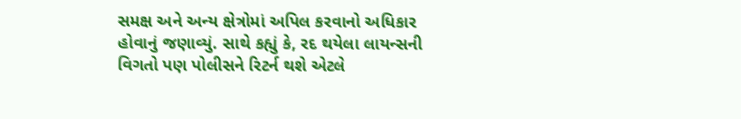સમક્ષ અને અન્ય ક્ષેત્રોમાં અપિલ કરવાનો અધિકાર હોવાનું જણાવ્યું. સાથે કહ્યું કે, રદ થયેલા લાયન્સની વિગતો પણ પોલીસને રિટર્ન થશે એટલે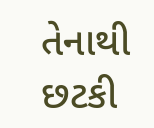તેનાથી છટકી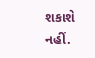શકાશે નહીં.